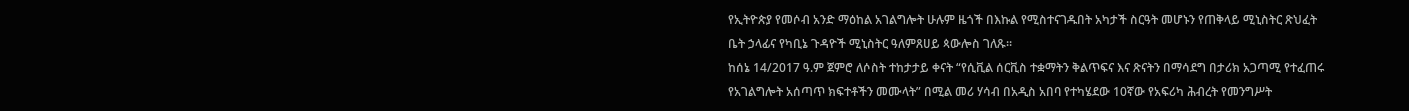የኢትዮጵያ የመሶብ አንድ ማዕከል አገልግሎት ሁሉም ዜጎች በእኩል የሚስተናገዱበት አካታች ስርዓት መሆኑን የጠቅላይ ሚኒስትር ጽህፈት ቤት ኃላፊና የካቢኔ ጉዳዮች ሚኒስትር ዓለምጸሀይ ጳውሎስ ገለጹ።
ከሰኔ 14/2017 ዓ.ም ጀምሮ ለሶስት ተከታታይ ቀናት “የሲቪል ሰርቪስ ተቋማትን ቅልጥፍና እና ጽናትን በማሳደግ በታሪክ አጋጣሚ የተፈጠሩ የአገልግሎት አሰጣጥ ክፍተቶችን መሙላት” በሚል መሪ ሃሳብ በአዲስ አበባ የተካሄደው 10ኛው የአፍሪካ ሕብረት የመንግሥት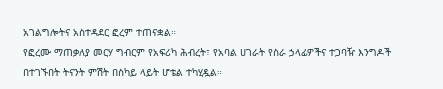አገልግሎትና አስተዳደር ፎረም ተጠናቋል።
የፎረሙ ማጠቃለያ መርሃ ግብርም የአፍሪካ ሕብረት፣ የአባል ሀገራት የስራ ኃላፊዎችና ተጋባዥ እንግዶች በተገኙበት ትናንት ምሽት በስካይ ላይት ሆቴል ተካሂዷል።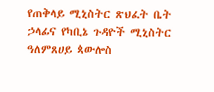የጠቅላይ ሚኒስትር ጽህፈት ቤት ኃላፊና የካቢኔ ጉዳዮች ሚኒስትር ዓለምጸሀይ ጳውሎስ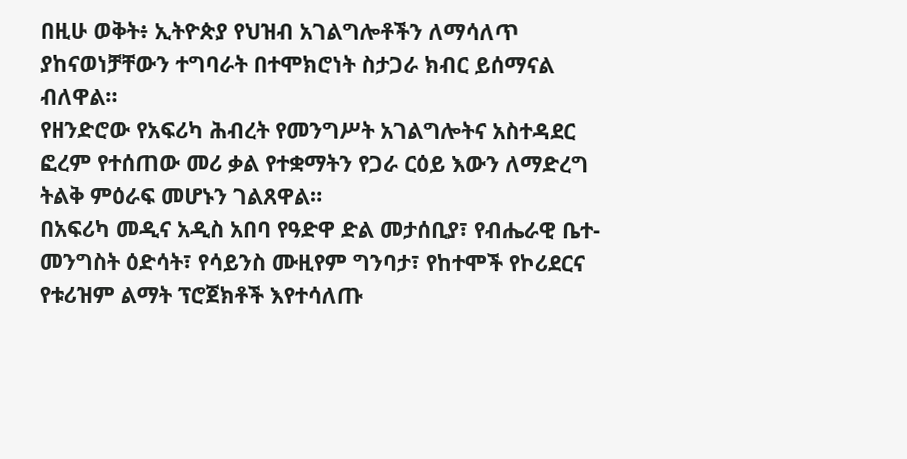በዚሁ ወቅት፥ ኢትዮጵያ የህዝብ አገልግሎቶችን ለማሳለጥ ያከናወነቻቸውን ተግባራት በተሞክሮነት ስታጋራ ክብር ይሰማናል ብለዋል።
የዘንድሮው የአፍሪካ ሕብረት የመንግሥት አገልግሎትና አስተዳደር ፎረም የተሰጠው መሪ ቃል የተቋማትን የጋራ ርዕይ እውን ለማድረግ ትልቅ ምዕራፍ መሆኑን ገልጸዋል።
በአፍሪካ መዲና አዲስ አበባ የዓድዋ ድል መታሰቢያ፣ የብሔራዊ ቤተ-መንግስት ዕድሳት፣ የሳይንስ ሙዚየም ግንባታ፣ የከተሞች የኮሪደርና የቱሪዝም ልማት ፕሮጀክቶች እየተሳለጡ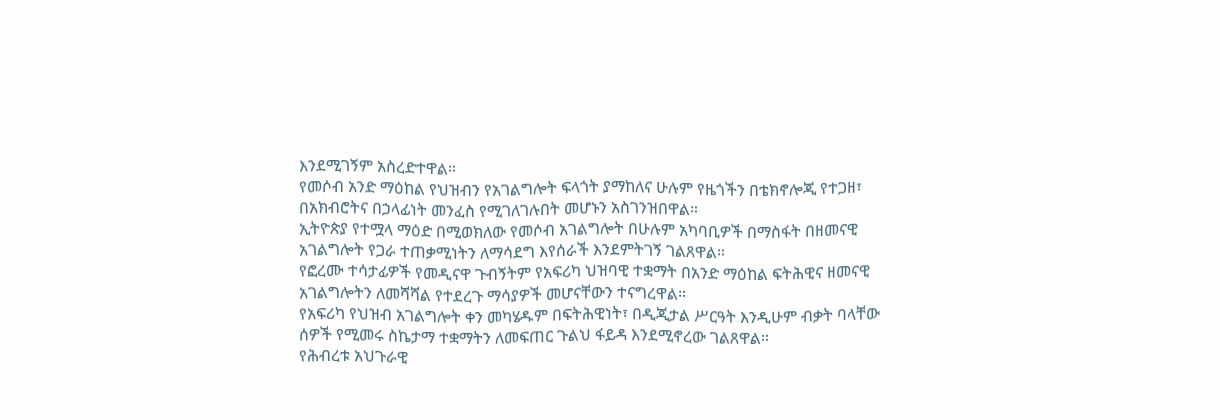እንደሚገኝም አስረድተዋል።
የመሶብ አንድ ማዕከል የህዝብን የአገልግሎት ፍላጎት ያማከለና ሁሉም የዜጎችን በቴክኖሎጂ የተጋዘ፣ በአክብሮትና በኃላፊነት መንፈስ የሚገለገሉበት መሆኑን አስገንዝበዋል።
ኢትዮጵያ የተሟላ ማዕድ በሚወክለው የመሶብ አገልግሎት በሁሉም አካባቢዎች በማስፋት በዘመናዊ አገልግሎት የጋራ ተጠቃሚነትን ለማሳደግ እየሰራች እንደምትገኝ ገልጸዋል።
የፎረሙ ተሳታፊዎች የመዲናዋ ጉብኝትም የአፍሪካ ህዝባዊ ተቋማት በአንድ ማዕከል ፍትሕዊና ዘመናዊ አገልግሎትን ለመሻሻል የተደረጉ ማሳያዎች መሆናቸውን ተናግረዋል።
የአፍሪካ የህዝብ አገልግሎት ቀን መካሄዱም በፍትሕዊነት፣ በዲጂታል ሥርዓት እንዲሁም ብቃት ባላቸው ሰዎች የሚመሩ ስኬታማ ተቋማትን ለመፍጠር ጉልህ ፋይዳ እንደሚኖረው ገልጸዋል።
የሕብረቱ አህጉራዊ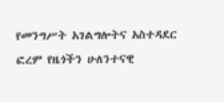የመንግሥት አገልግሎትና አስተዳደር ፎረም የዜጎችን ሁለንተናዊ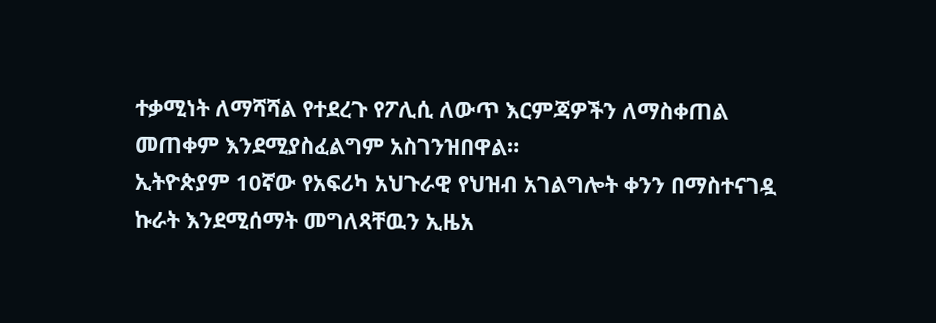ተቃሚነት ለማሻሻል የተደረጉ የፖሊሲ ለውጥ እርምጃዎችን ለማስቀጠል መጠቀም እንደሚያስፈልግም አስገንዝበዋል።
ኢትዮጵያም 10ኛው የአፍሪካ አህጉራዊ የህዝብ አገልግሎት ቀንን በማስተናገዷ ኩራት እንደሚሰማት መግለጻቸዉን ኢዜአ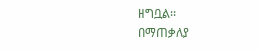ዘግቧል፡፡
በማጠቃለያ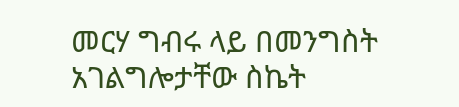መርሃ ግብሩ ላይ በመንግስት አገልግሎታቸው ስኬት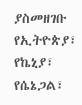ያስመዘገቡ የኢትዮጵያ፣ የኬኒያ፣ የሴኔጋል፣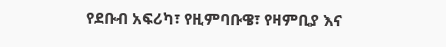የደቡብ አፍሪካ፣ የዚምባቡዌ፣ የዛምቢያ እና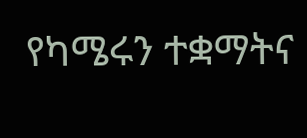የካሜሩን ተቋማትና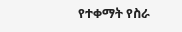የተቀማት የስራ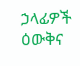ኃላፊዎች ዕውቅና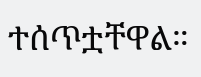ተሰጥቷቸዋል።